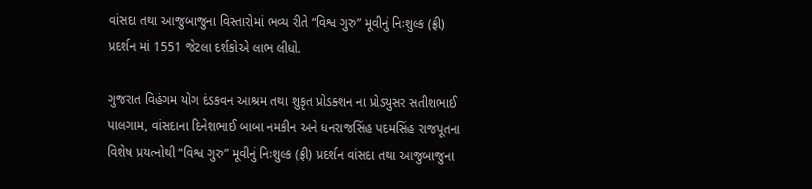વાંસદા તથા આજુબાજુના વિસ્તારોમાં ભવ્ય રીતે “વિશ્વ ગુરુ” મૂવીનું નિઃશુલ્ક (ફ્રી) પ્રદર્શન માં 1551 જેટલા દર્શકોએ લાભ લીધો.

ગુજરાત વિહંગમ યોગ દંડકવન આશ્રમ તથા શુકૃત પ્રોડક્શન ના પ્રોડ્યુસર સતીશભાઈ પાલગામ, વાંસદાના દિનેશભાઈ બાબા નમકીન અને ધનરાજસિંહ પદમસિંહ રાજપૂતના વિશેષ પ્રયત્નોથી “વિશ્વ ગુરુ” મૂવીનું નિઃશુલ્ક (ફ્રી) પ્રદર્શન વાંસદા તથા આજુબાજુના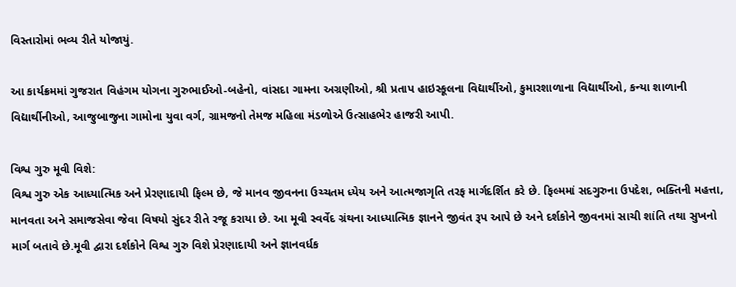વિસ્તારોમાં ભવ્ય રીતે યોજાયું.

આ કાર્યક્રમમાં ગુજરાત વિહંગમ યોગના ગુરુભાઈઓ-બહેનો, વાંસદા ગામના અગ્રણીઓ, શ્રી પ્રતાપ હાઇસ્કૂલના વિદ્યાર્થીઓ, કુમારશાળાના વિદ્યાર્થીઓ, કન્યા શાળાની વિદ્યાર્થીનીઓ, આજુબાજુના ગામોના યુવા વર્ગ, ગ્રામજનો તેમજ મહિલા મંડળોએ ઉત્સાહભેર હાજરી આપી.

વિશ્વ ગુરુ મૂવી વિશે:
વિશ્વ ગુરુ એક આધ્યાત્મિક અને પ્રેરણાદાયી ફિલ્મ છે, જે માનવ જીવનના ઉચ્ચતમ ધ્યેય અને આત્મજાગૃતિ તરફ માર્ગદર્શિત કરે છે. ફિલ્મમાં સદગુરુના ઉપદેશ, ભક્તિની મહત્તા, માનવતા અને સમાજસેવા જેવા વિષયો સુંદર રીતે રજૂ કરાયા છે. આ મૂવી સ્વર્વેદ ગ્રંથના આધ્યાત્મિક જ્ઞાનને જીવંત રૂપ આપે છે અને દર્શકોને જીવનમાં સાચી શાંતિ તથા સુખનો માર્ગ બતાવે છે.મૂવી દ્વારા દર્શકોને વિશ્વ ગુરુ વિશે પ્રેરણાદાયી અને જ્ઞાનવર્ધક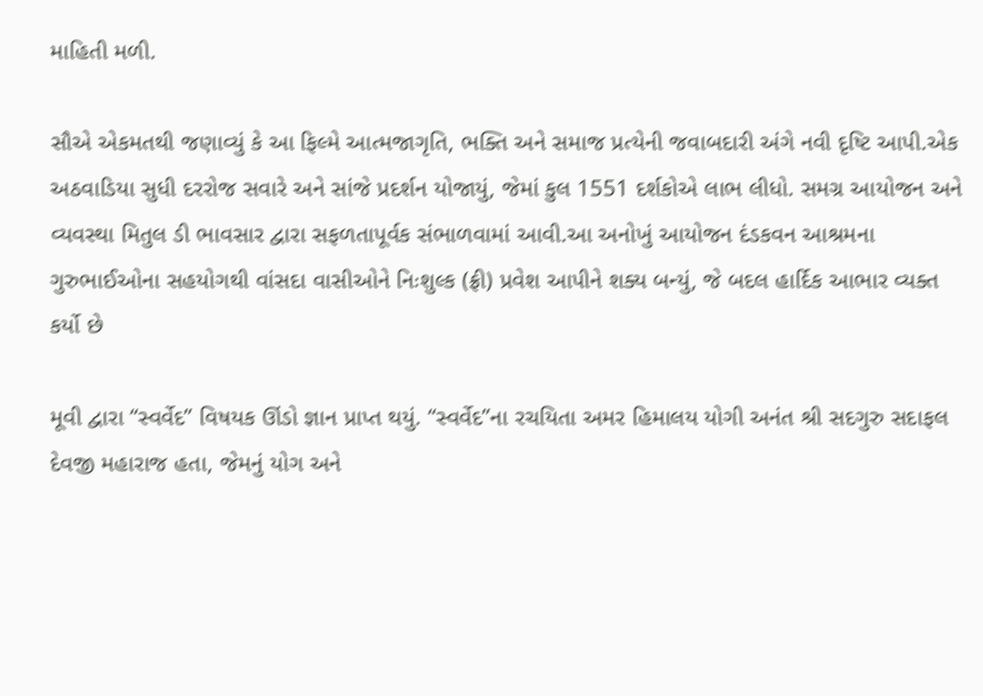માહિતી મળી.

સૌએ એકમતથી જણાવ્યું કે આ ફિલ્મે આત્મજાગૃતિ, ભક્તિ અને સમાજ પ્રત્યેની જવાબદારી અંગે નવી દૃષ્ટિ આપી.એક અઠવાડિયા સુધી દરરોજ સવારે અને સાંજે પ્રદર્શન યોજાયું, જેમાં કુલ 1551 દર્શકોએ લાભ લીધો. સમગ્ર આયોજન અને વ્યવસ્થા મિતુલ ડી ભાવસાર દ્વારા સફળતાપૂર્વક સંભાળવામાં આવી.આ અનોખું આયોજન દંડકવન આશ્રમના ગુરુભાઈઓના સહયોગથી વાંસદા વાસીઓને નિઃશુલ્ક (ફ્રી) પ્રવેશ આપીને શક્ય બન્યું, જે બદલ હાર્દિક આભાર વ્યક્ત કર્યો છે

મૂવી દ્વારા “સ્વર્વેદ” વિષયક ઊંડો જ્ઞાન પ્રાપ્ત થયું. “સ્વર્વેદ”ના રચયિતા અમર હિમાલય યોગી અનંત શ્રી સદગુરુ સદાફલ દેવજી મહારાજ હતા, જેમનું યોગ અને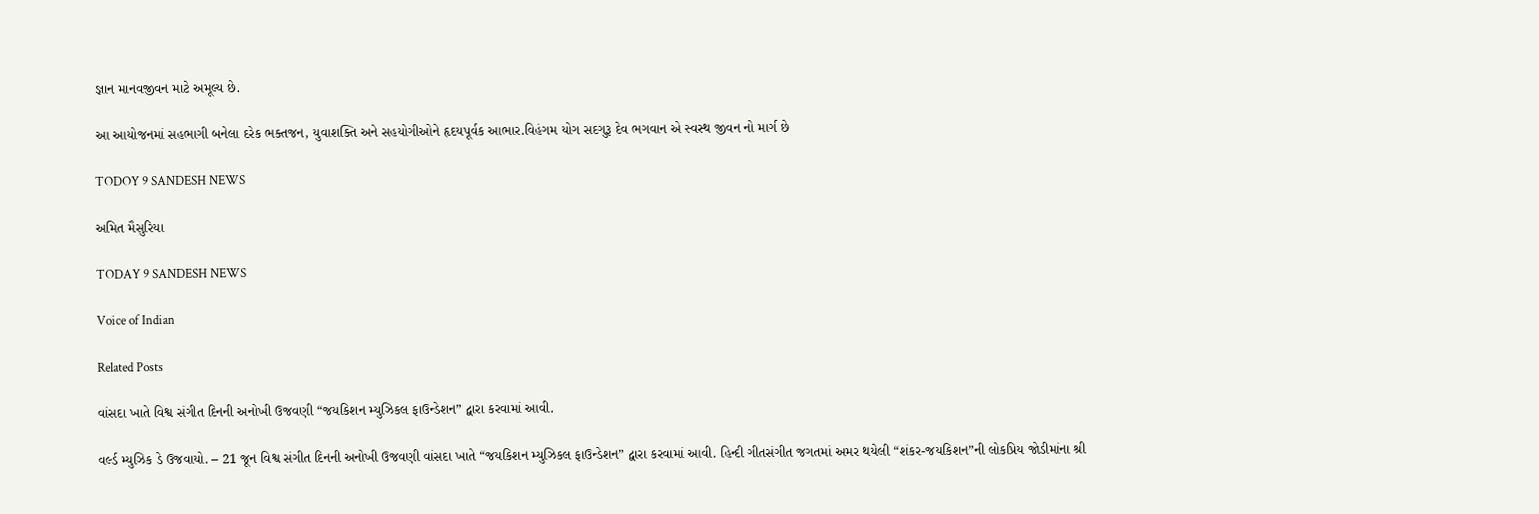જ્ઞાન માનવજીવન માટે અમૂલ્ય છે.

આ આયોજનમાં સહભાગી બનેલા દરેક ભક્તજન, યુવાશક્તિ અને સહયોગીઓને હૃદયપૂર્વક આભાર.વિહંગમ યોગ સદગુરૂ દેવ ભગવાન એ સ્વસ્થ જીવન નો માર્ગ છે

TODOY 9 SANDESH NEWS

અમિત મૈસુરિયા

TODAY 9 SANDESH NEWS

Voice of Indian

Related Posts

વાંસદા ખાતે વિશ્વ સંગીત દિનની અનોખી ઉજવણી “જયકિશન મ્યુઝિકલ ફાઉન્ડેશન” દ્વારા કરવામાં આવી.

વર્લ્ડ મ્યુઝિક ડે ઉજવાયો. – 21 જૂન વિશ્વ સંગીત દિનની અનોખી ઉજવણી વાંસદા ખાતે “જયકિશન મ્યુઝિકલ ફાઉન્ડેશન” દ્વારા કરવામાં આવી. હિન્દી ગીતસંગીત જગતમાં અમર થયેલી “શંકર-જયકિશન”ની લોકપ્રિય જોડીમાંના શ્રી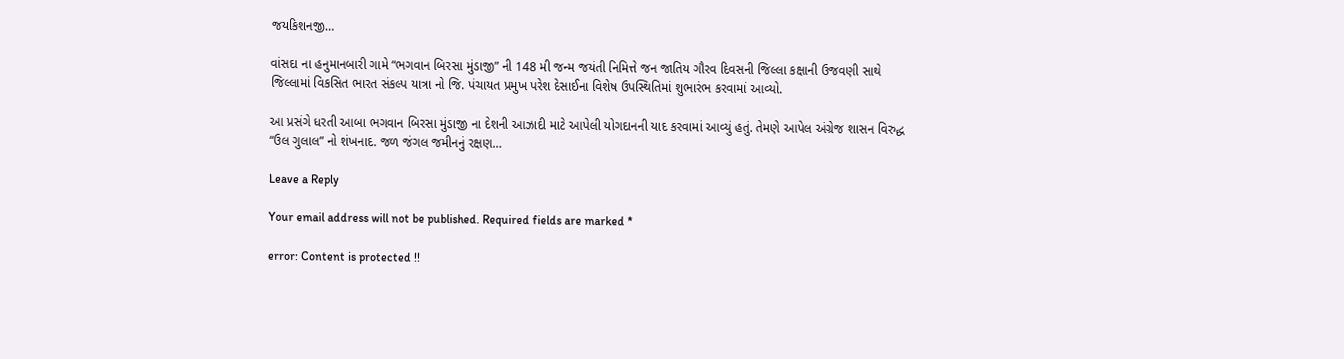જયકિશનજી…

વાંસદા ના હનુમાનબારી ગામે “ભગવાન બિરસા મુંડાજી” ની 148 મી જન્મ જયંતી નિમિત્તે જન જાતિય ગૌરવ દિવસની જિલ્લા કક્ષાની ઉજવણી સાથે જિલ્લામાં વિકસિત ભારત સંકલ્પ યાત્રા નો જિ. પંચાયત પ્રમુખ પરેશ દેસાઈના વિશેષ ઉપસ્થિતિમાં શુભારંભ કરવામાં આવ્યો.

આ પ્રસંગે ધરતી આબા ભગવાન બિરસા મુંડાજી ના દેશની આઝાદી માટે આપેલી યોગદાનની યાદ કરવામાં આવ્યું હતું. તેમણે આપેલ અંગ્રેજ શાસન વિરુદ્ધ “ઉલ ગુલાલ” નો શંખનાદ. જળ જંગલ જમીનનું રક્ષણ…

Leave a Reply

Your email address will not be published. Required fields are marked *

error: Content is protected !!